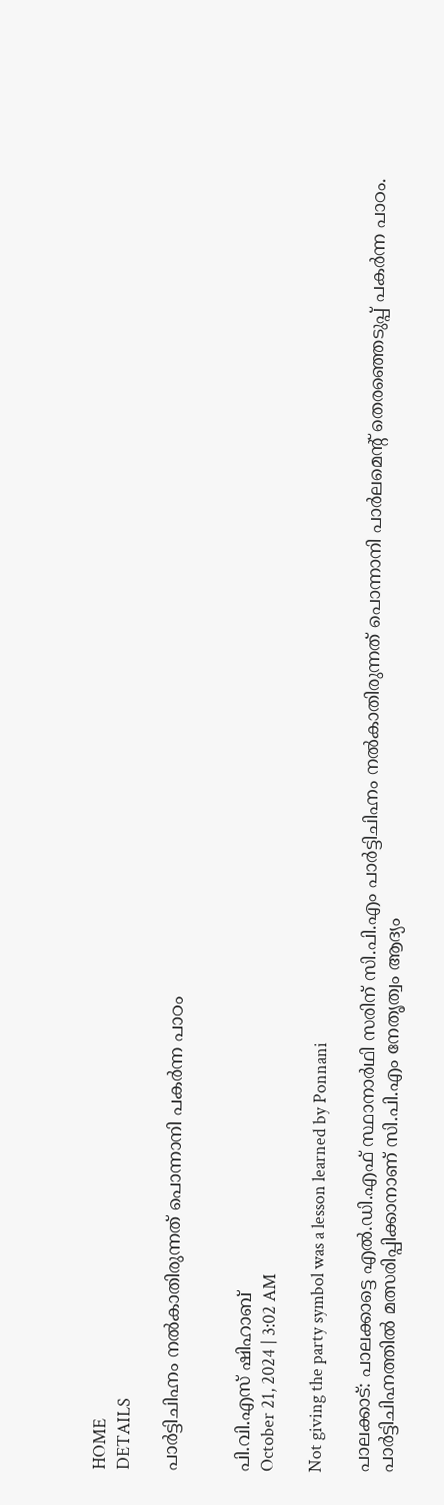HOME
DETAILS

പാർട്ടിചിഹ്നം നൽകാതിരുന്നത് പൊന്നാനി പകർന്ന പാഠം


പി.വി.എസ് ഷിഹാബ്
October 21, 2024 | 3:02 AM

Not giving the party symbol was a lesson learned by Ponnani

പാലക്കാട്: പാലക്കാട്ടെ എൽ.ഡി.എഫ് സ്ഥാനാർഥി സരിന് സി.പി.എം പാർട്ടിചിഹ്നം നൽകാതിരുന്നത് പൊന്നാനി പാർലമെന്റ് തെരഞ്ഞെടുപ്പ് പകർന്ന പാഠം. പാർട്ടിചിഹ്നത്തിൽ മത്സരിപ്പിക്കാനാണ് സി.പി.എം നേതൃത്വം ആദ്യം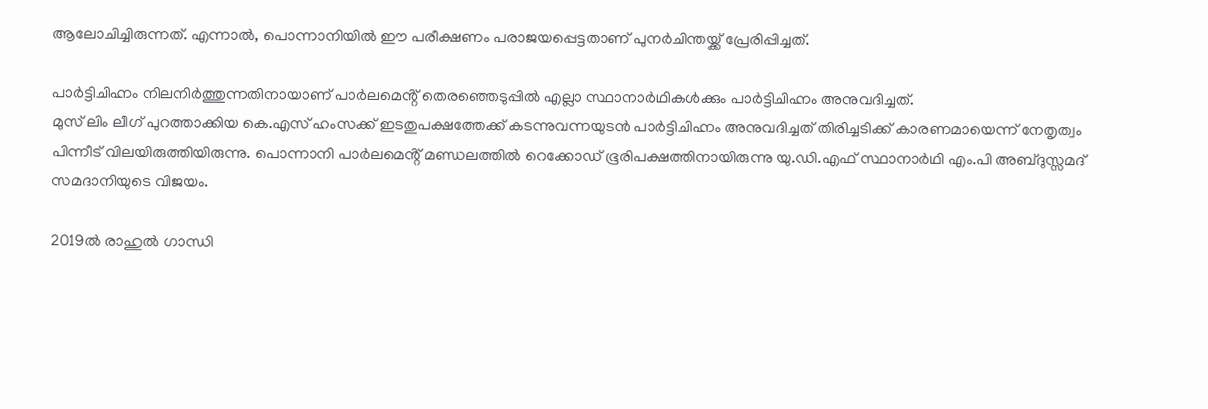ആലോചിച്ചിരുന്നത്. എന്നാൽ, പൊന്നാനിയിൽ ഈ പരീക്ഷണം പരാജയപ്പെട്ടതാണ് പുനർചിന്തയ്ക്ക് പ്രേരിപ്പിച്ചത്.

പാർട്ടിചിഹ്നം നിലനിർത്തുന്നതിനായാണ് പാർലമെൻ്റ് തെരഞ്ഞെടുപ്പിൽ എല്ലാ സ്ഥാനാർഥികൾക്കും പാർട്ടിചിഹ്നം അനുവദിച്ചത്.
മുസ് ലിം ലീഗ് പുറത്താക്കിയ കെ.എസ് ഹംസക്ക് ഇടതുപക്ഷത്തേക്ക് കടന്നുവന്നയുടൻ പാർട്ടിചിഹ്നം അനുവദിച്ചത് തിരിച്ചടിക്ക് കാരണമായെന്ന് നേതൃത്വം പിന്നീട് വിലയിരുത്തിയിരുന്നു. പൊന്നാനി പാർലമെൻ്റ് മണ്ഡലത്തിൽ റെക്കോഡ് ഭൂരിപക്ഷത്തിനായിരുന്നു യു.ഡി.എഫ് സ്ഥാനാർഥി എം.പി അബ്ദുസ്സമദ് സമദാനിയുടെ വിജയം.

2019ൽ രാഹുൽ ഗാന്ധി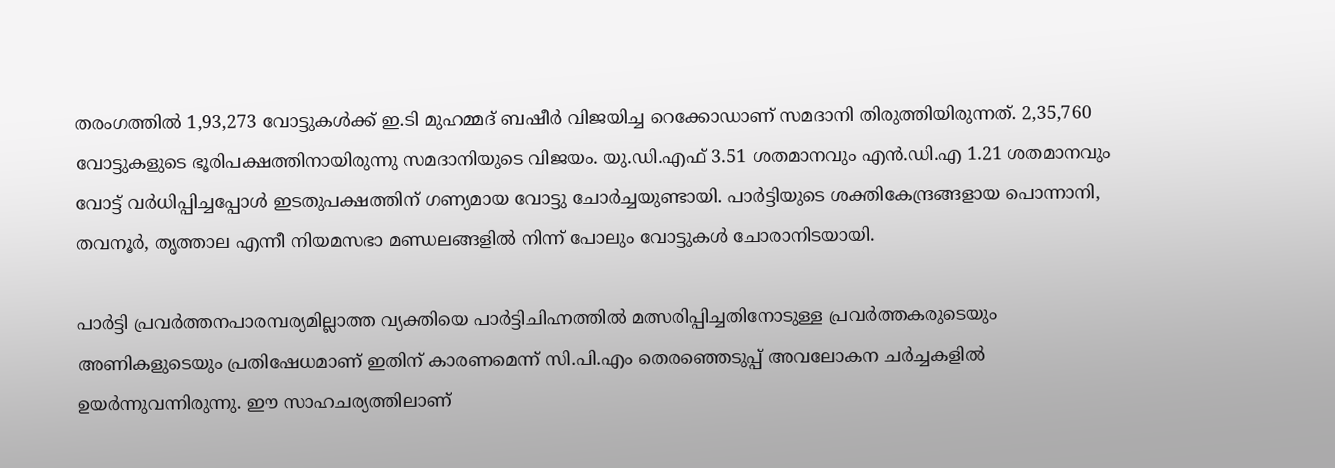തരംഗത്തിൽ 1,93,273 വോട്ടുകൾക്ക് ഇ.ടി മുഹമ്മദ് ബഷീർ വിജയിച്ച റെക്കോഡാണ് സമദാനി തിരുത്തിയിരുന്നത്. 2,35,760 വോട്ടുകളുടെ ഭൂരിപക്ഷത്തിനായിരുന്നു സമദാനിയുടെ വിജയം. യു.ഡി.എഫ് 3.51 ശതമാനവും എൻ.ഡി.എ 1.21 ശതമാനവും വോട്ട് വർധിപ്പിച്ചപ്പോൾ ഇടതുപക്ഷത്തിന് ഗണ്യമായ വോട്ടു ചോർച്ചയുണ്ടായി. പാർട്ടിയുടെ ശക്തികേന്ദ്രങ്ങളായ പൊന്നാനി, തവനൂർ, തൃത്താല എന്നീ നിയമസഭാ മണ്ഡലങ്ങളിൽ നിന്ന് പോലും വോട്ടുകൾ ചോരാനിടയായി.

പാർട്ടി പ്രവർത്തനപാരമ്പര്യമില്ലാത്ത വ്യക്തിയെ പാർട്ടിചിഹ്നത്തിൽ മത്സരിപ്പിച്ചതിനോടുള്ള പ്രവർത്തകരുടെയും അണികളുടെയും പ്രതിഷേധമാണ് ഇതിന് കാരണമെന്ന് സി.പി.എം തെരഞ്ഞെടുപ്പ് അവലോകന ചർച്ചകളിൽ ഉയർന്നുവന്നിരുന്നു. ഈ സാഹചര്യത്തിലാണ്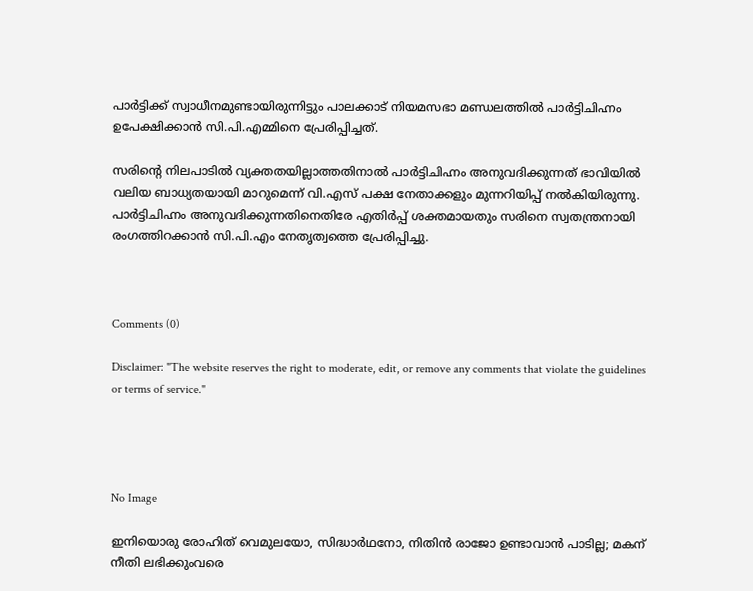പാർട്ടിക്ക് സ്വാധീനമുണ്ടായിരുന്നിട്ടും പാലക്കാട് നിയമസഭാ മണ്ഡലത്തിൽ പാർട്ടിചിഹ്നം ഉപേക്ഷിക്കാൻ സി.പി.എമ്മിനെ പ്രേരിപ്പിച്ചത്.

സരിൻ്റെ നിലപാടിൽ വ്യക്തതയില്ലാത്തതിനാൽ പാർട്ടിചിഹ്നം അനുവദിക്കുന്നത് ഭാവിയിൽ വലിയ ബാധ്യതയായി മാറുമെന്ന് വി.എസ് പക്ഷ നേതാക്കളും മുന്നറിയിപ്പ് നൽകിയിരുന്നു. പാർട്ടിചിഹ്നം അനുവദിക്കുന്നതിനെതിരേ എതിർപ്പ് ശക്തമായതും സരിനെ സ്വതന്ത്രനായി രംഗത്തിറക്കാൻ സി.പി.എം നേതൃത്വത്തെ പ്രേരിപ്പിച്ചു.



Comments (0)

Disclaimer: "The website reserves the right to moderate, edit, or remove any comments that violate the guidelines or terms of service."




No Image

ഇനിയൊരു രോഹിത് വെമുലയോ, സിദ്ധാര്‍ഥനോ, നിതിന്‍ രാജോ ഉണ്ടാവാന്‍ പാടില്ല; മകന് നീതി ലഭിക്കുംവരെ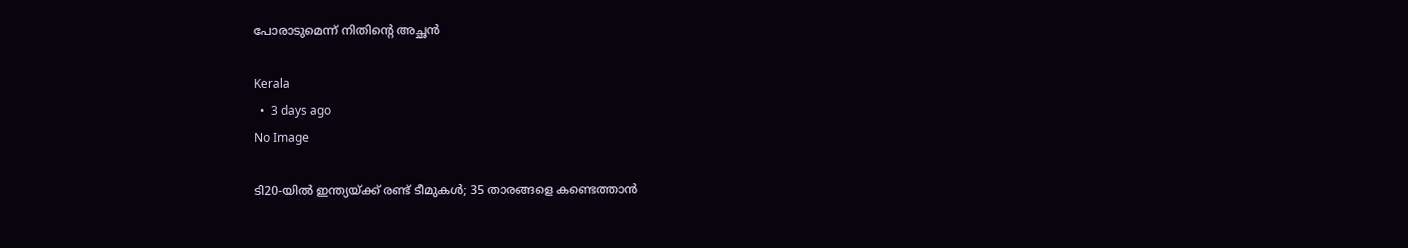പോരാടുമെന്ന് നിതിന്റെ അച്ഛന്‍

Kerala
  •  3 days ago
No Image

ടി20-യിൽ ഇന്ത്യയ്ക്ക് രണ്ട് ടീമുകൾ; 35 താരങ്ങളെ കണ്ടെത്താൻ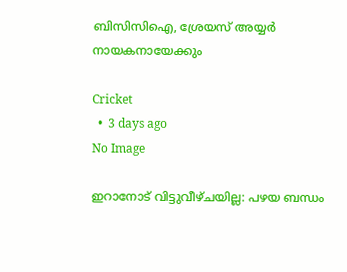ബിസിസിഐ, ശ്രേയസ് അയ്യർ നായകനായേക്കും

Cricket
  •  3 days ago
No Image

ഇറാനോട് വിട്ടുവീഴ്ചയില്ല: പഴയ ബന്ധം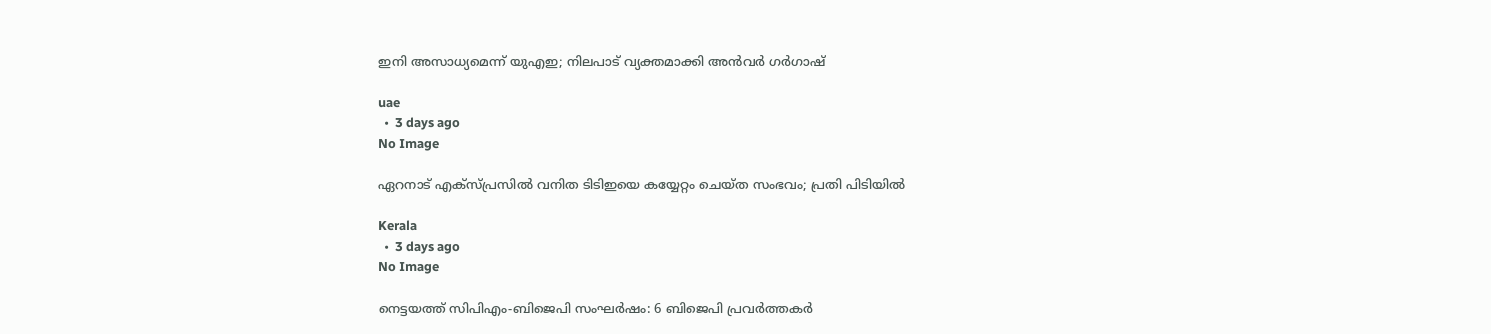ഇനി അസാധ്യമെന്ന് യുഎഇ; നിലപാട് വ്യക്തമാക്കി അൻവർ ഗർഗാഷ്

uae
  •  3 days ago
No Image

ഏറനാട് എക്‌സ്പ്രസില്‍ വനിത ടിടിഇയെ കയ്യേറ്റം ചെയ്ത സംഭവം; പ്രതി പിടിയില്‍

Kerala
  •  3 days ago
No Image

നെട്ടയത്ത് സിപിഎം-ബിജെപി സംഘർഷം: 6 ബിജെപി പ്രവർത്തകർ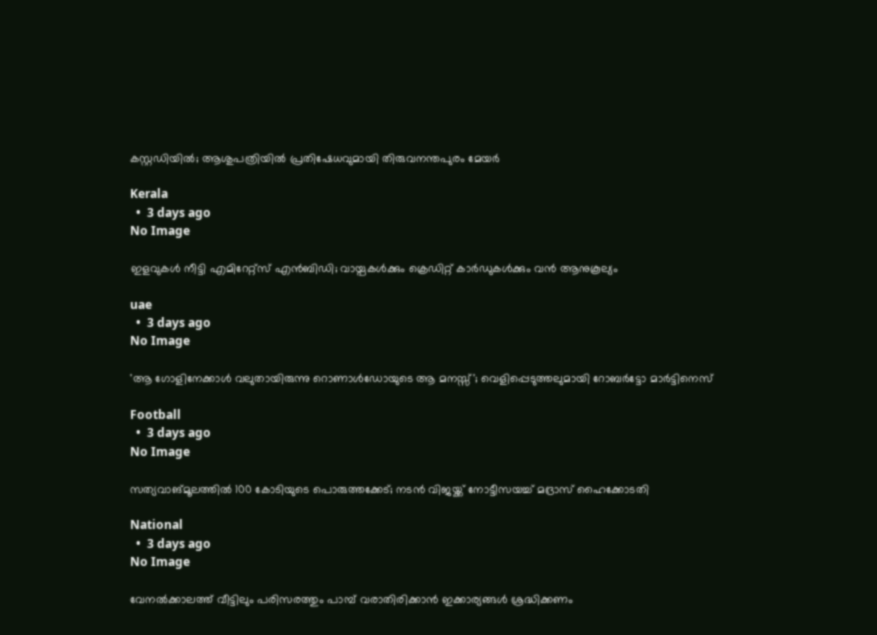കസ്റ്റഡിയിൽ; ആശുപത്രിയിൽ പ്രതിഷേധവുമായി തിരുവനന്തപുരം മേയർ

Kerala
  •  3 days ago
No Image

ഇളവുകൾ നീട്ടി എമിറേറ്റ്‌സ് എൻബിഡി; വായ്പകൾക്കും ക്രെഡിറ്റ് കാർഡുകൾക്കും വൻ ആനുകൂല്യം

uae
  •  3 days ago
No Image

'ആ ഗോളിനേക്കാൾ വലുതായിരുന്നു റൊണാൾഡോയുടെ ആ മനസ്സ്'; വെളിപ്പെടുത്തലുമായി റോബർട്ടോ മാർട്ടിനെസ്

Football
  •  3 days ago
No Image

സത്യവാങ്മൂലത്തില്‍ 100 കോടിയുടെ പൊരുത്തക്കേട്; നടന്‍ വിജയ്ക്ക് നോട്ടീസയച്ച് മദ്രാസ് ഹൈക്കോടതി

National
  •  3 days ago
No Image

വേനല്‍ക്കാലത്ത് വീട്ടിലും പരിസരത്തും പാമ്പ് വരാതിരിക്കാന്‍ ഇക്കാര്യങ്ങള്‍ ശ്രദ്ധിക്കണം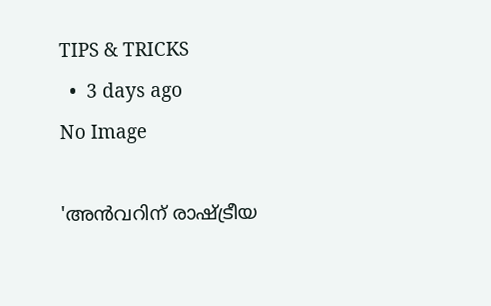TIPS & TRICKS
  •  3 days ago
No Image

'അൻവറിന് രാഷ്ട്രീയ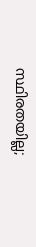സ്ഥിരതയില്ല;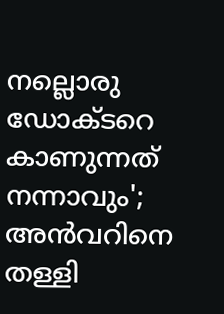നല്ലൊരു ഡോക്ടറെ കാണുന്നത് നന്നാവും'; അൻവറിനെ തള്ളി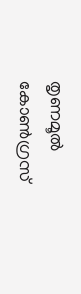തൃണമൂൽ കോൺഗ്രസ്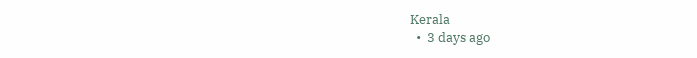Kerala
  •  3 days ago